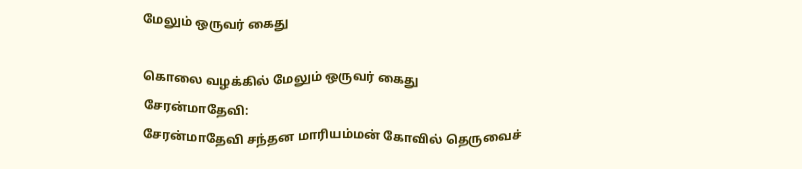மேலும் ஒருவர் கைது

கொலை வழக்கில் மேலும் ஒருவர் கைது
சேரன்மாதேவி:
சேரன்மாதேவி சந்தன மாரியம்மன் கோவில் தெருவைச்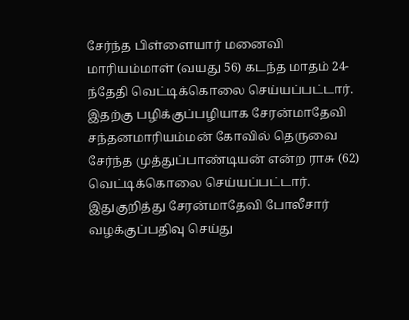சேர்ந்த பிள்ளையார் மனைவி மாரியம்மாள் (வயது 56) கடந்த மாதம் 24-ந்தேதி வெட்டிக்கொலை செய்யப்பட்டார். இதற்கு பழிக்குப்பழியாக சேரன்மாதேவி சந்தனமாரியம்மன் கோவில் தெருவை சேர்ந்த முத்துப்பாண்டியன் என்ற ராசு (62) வெட்டிக்கொலை செய்யப்பட்டார்.
இதுகுறித்து சேரன்மாதேவி போலீசார் வழக்குப்பதிவு செய்து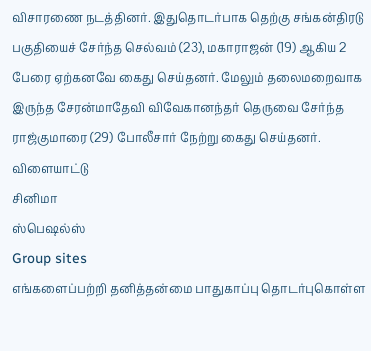விசாரணை நடத்தினர். இதுதொடர்பாக தெற்கு சங்கன்திரடு பகுதியைச் சேர்ந்த செல்வம் (23), மகாராஜன் (19) ஆகிய 2 பேரை ஏற்கனவே கைது செய்தனர். மேலும் தலைமறைவாக இருந்த சேரன்மாதேவி விவேகானந்தர் தெருவை சேர்ந்த ராஜ்குமாரை (29) போலீசார் நேற்று கைது செய்தனர்.
விளையாட்டு
சினிமா
ஸ்பெஷல்ஸ்
Group sites
எங்களைப்பற்றி தனித்தன்மை பாதுகாப்பு தொடர்புகொள்ள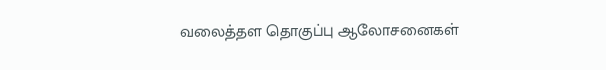வலைத்தள தொகுப்பு ஆலோசனைகள்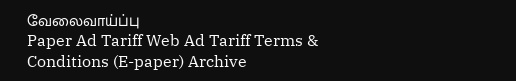வேலைவாய்ப்பு
Paper Ad Tariff Web Ad Tariff Terms & Conditions (E-paper) Archive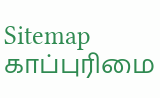Sitemap
காப்புரிமை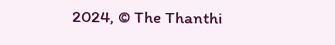2024, © The Thanthi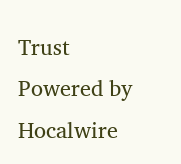Trust Powered by Hocalwire